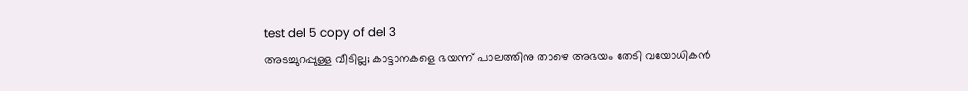test del 5 copy of del 3
അടച്ചുറപ്പുള്ള വീടില്ല; കാട്ടാനകളെ ഭയന്ന് പാലത്തിനു താഴെ അഭയം തേടി വയോധികൻ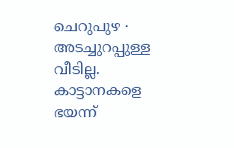ചെറുപുഴ ∙ അടച്ചുറപ്പുള്ള വീടില്ല. കാട്ടാനകളെ ഭയന്ന്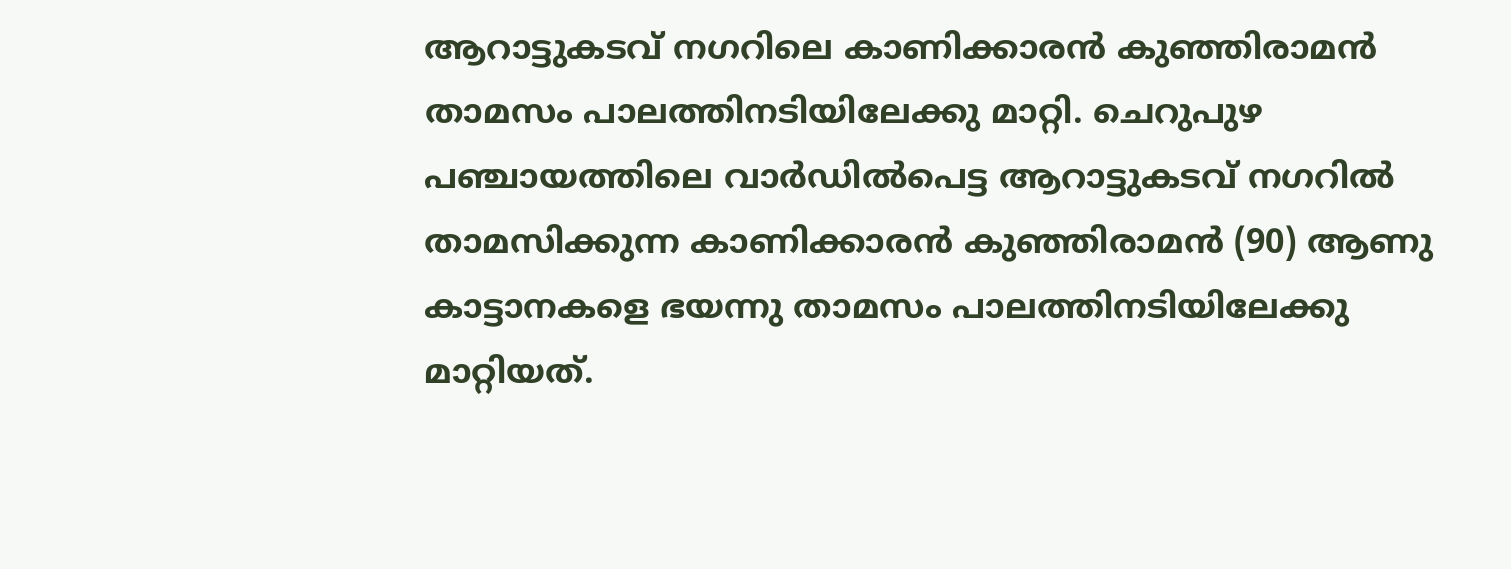ആറാട്ടുകടവ് നഗറിലെ കാണിക്കാരൻ കുഞ്ഞിരാമൻ താമസം പാലത്തിനടിയിലേക്കു മാറ്റി. ചെറുപുഴ പഞ്ചായത്തിലെ വാർഡിൽപെട്ട ആറാട്ടുകടവ് നഗറിൽ താമസിക്കുന്ന കാണിക്കാരൻ കുഞ്ഞിരാമൻ (90) ആണു കാട്ടാനകളെ ഭയന്നു താമസം പാലത്തിനടിയിലേക്കു മാറ്റിയത്.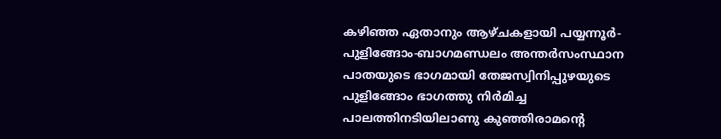കഴിഞ്ഞ ഏതാനും ആഴ്ചകളായി പയ്യന്നൂർ-പുളിങ്ങോം-ബാഗമണ്ഡലം അന്തർസംസ്ഥാന പാതയുടെ ഭാഗമായി തേജസ്വിനിപ്പുഴയുടെ പുളിങ്ങോം ഭാഗത്തു നിർമിച്ച പാലത്തിനടിയിലാണു കുഞ്ഞിരാമന്റെ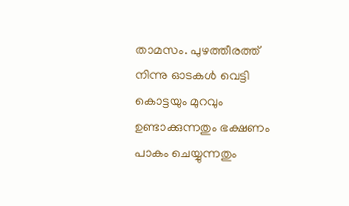താമസം. പുഴത്തീരത്ത് നിന്നു ഓടകൾ വെട്ടി കൊട്ടയും മുറവും ഉണ്ടാക്കുന്നതും ഭക്ഷണം പാകം ചെയ്യുന്നതും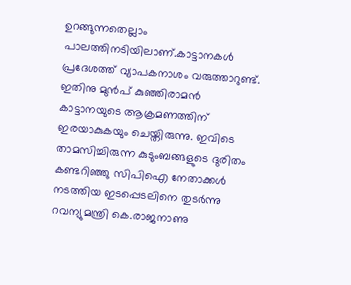ഉറങ്ങുന്നതെല്ലാം പാലത്തിനടിയിലാണ്.കാട്ടാനകൾ പ്രദേശത്ത് വ്യാപകനാശം വരുത്താറുണ്ട്. ഇതിനു മുൻപ് കുഞ്ഞിരാമൻ കാട്ടാനയുടെ ആക്രമണത്തിന് ഇരയാകുകയും ചെയ്തിരുന്നു. ഇവിടെ താമസിച്ചിരുന്ന കുടുംബങ്ങളുടെ ദുരിതം കണ്ടറിഞ്ഞു സിപിഐ നേതാക്കൾ നടത്തിയ ഇടപ്പെടലിനെ തുടർന്നു റവന്യുമന്ത്രി കെ.രാജനാണു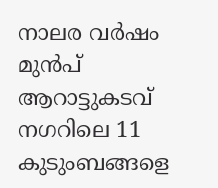നാലര വർഷം മുൻപ് ആറാട്ടുകടവ് നഗറിലെ 11 കുടുംബങ്ങളെ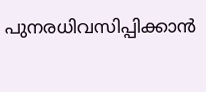പുനരധിവസിപ്പിക്കാൻ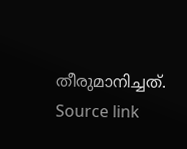തീരുമാനിച്ചത്.
Source link